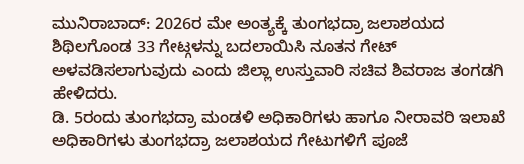ಮುನಿರಾಬಾದ್: 2026ರ ಮೇ ಅಂತ್ಯಕ್ಕೆ ತುಂಗಭದ್ರಾ ಜಲಾಶಯದ ಶಿಥಿಲಗೊಂಡ 33 ಗೇಟ್ಗಳನ್ನು ಬದಲಾಯಿಸಿ ನೂತನ ಗೇಟ್ ಅಳವಡಿಸಲಾಗುವುದು ಎಂದು ಜಿಲ್ಲಾ ಉಸ್ತುವಾರಿ ಸಚಿವ ಶಿವರಾಜ ತಂಗಡಗಿ ಹೇಳಿದರು.
ಡಿ. 5ರಂದು ತುಂಗಭದ್ರಾ ಮಂಡಳಿ ಅಧಿಕಾರಿಗಳು ಹಾಗೂ ನೀರಾವರಿ ಇಲಾಖೆ ಅಧಿಕಾರಿಗಳು ತುಂಗಭದ್ರಾ ಜಲಾಶಯದ ಗೇಟುಗಳಿಗೆ ಪೂಜೆ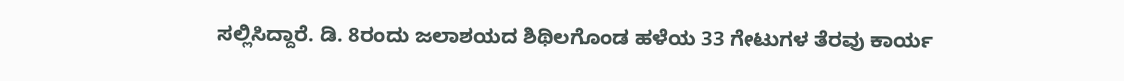ಸಲ್ಲಿಸಿದ್ದಾರೆ. ಡಿ. 8ರಂದು ಜಲಾಶಯದ ಶಿಥಿಲಗೊಂಡ ಹಳೆಯ 33 ಗೇಟುಗಳ ತೆರವು ಕಾರ್ಯ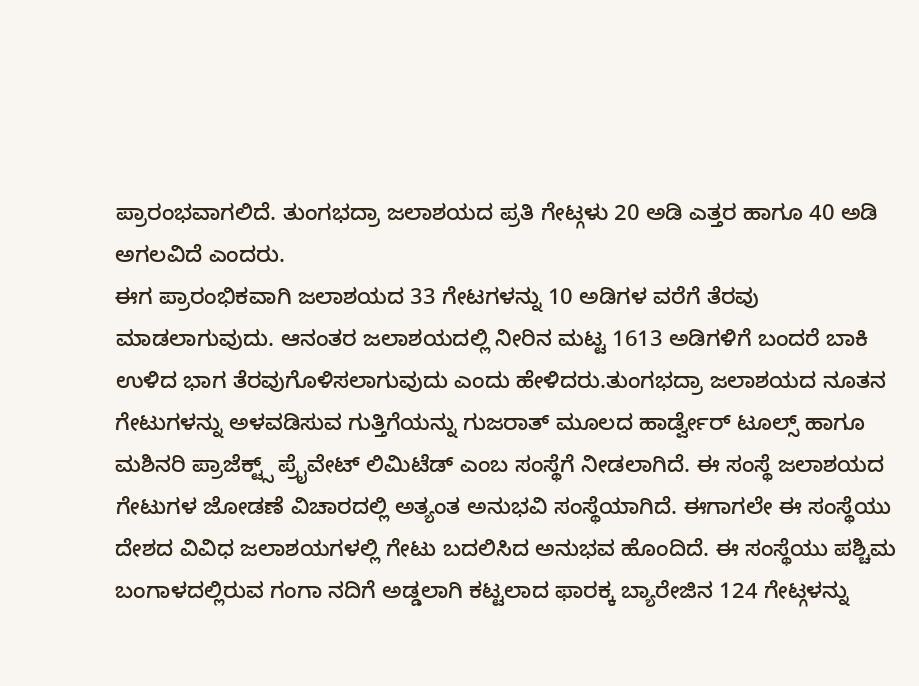ಪ್ರಾರಂಭವಾಗಲಿದೆ. ತುಂಗಭದ್ರಾ ಜಲಾಶಯದ ಪ್ರತಿ ಗೇಟ್ಗಳು 20 ಅಡಿ ಎತ್ತರ ಹಾಗೂ 40 ಅಡಿ ಅಗಲವಿದೆ ಎಂದರು.
ಈಗ ಪ್ರಾರಂಭಿಕವಾಗಿ ಜಲಾಶಯದ 33 ಗೇಟಗಳನ್ನು 10 ಅಡಿಗಳ ವರೆಗೆ ತೆರವು ಮಾಡಲಾಗುವುದು. ಆನಂತರ ಜಲಾಶಯದಲ್ಲಿ ನೀರಿನ ಮಟ್ಟ 1613 ಅಡಿಗಳಿಗೆ ಬಂದರೆ ಬಾಕಿ ಉಳಿದ ಭಾಗ ತೆರವುಗೊಳಿಸಲಾಗುವುದು ಎಂದು ಹೇಳಿದರು.ತುಂಗಭದ್ರಾ ಜಲಾಶಯದ ನೂತನ ಗೇಟುಗಳನ್ನು ಅಳವಡಿಸುವ ಗುತ್ತಿಗೆಯನ್ನು ಗುಜರಾತ್ ಮೂಲದ ಹಾರ್ಡ್ವೇರ್ ಟೂಲ್ಸ್ ಹಾಗೂ ಮಶಿನರಿ ಪ್ರಾಜೆಕ್ಟ್ಸ್ ಪ್ರೈವೇಟ್ ಲಿಮಿಟೆಡ್ ಎಂಬ ಸಂಸ್ಥೆಗೆ ನೀಡಲಾಗಿದೆ. ಈ ಸಂಸ್ಥೆ ಜಲಾಶಯದ ಗೇಟುಗಳ ಜೋಡಣೆ ವಿಚಾರದಲ್ಲಿ ಅತ್ಯಂತ ಅನುಭವಿ ಸಂಸ್ಥೆಯಾಗಿದೆ. ಈಗಾಗಲೇ ಈ ಸಂಸ್ಥೆಯು ದೇಶದ ವಿವಿಧ ಜಲಾಶಯಗಳಲ್ಲಿ ಗೇಟು ಬದಲಿಸಿದ ಅನುಭವ ಹೊಂದಿದೆ. ಈ ಸಂಸ್ಥೆಯು ಪಶ್ಚಿಮ ಬಂಗಾಳದಲ್ಲಿರುವ ಗಂಗಾ ನದಿಗೆ ಅಡ್ಡಲಾಗಿ ಕಟ್ಟಲಾದ ಫಾರಕ್ಕ ಬ್ಯಾರೇಜಿನ 124 ಗೇಟ್ಗಳನ್ನು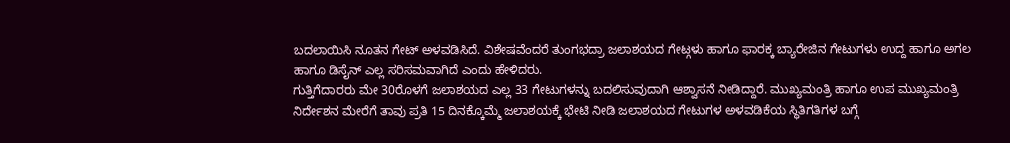ಬದಲಾಯಿಸಿ ನೂತನ ಗೇಟ್ ಅಳವಡಿಸಿದೆ. ವಿಶೇಷವೆಂದರೆ ತುಂಗಭದ್ರಾ ಜಲಾಶಯದ ಗೇಟ್ಗಳು ಹಾಗೂ ಫಾರಕ್ಕ ಬ್ಯಾರೇಜಿನ ಗೇಟುಗಳು ಉದ್ದ ಹಾಗೂ ಅಗಲ ಹಾಗೂ ಡಿಸೈನ್ ಎಲ್ಲ ಸರಿಸಮವಾಗಿದೆ ಎಂದು ಹೇಳಿದರು.
ಗುತ್ತಿಗೆದಾರರು ಮೇ 30ರೊಳಗೆ ಜಲಾಶಯದ ಎಲ್ಲ 33 ಗೇಟುಗಳನ್ನು ಬದಲಿಸುವುದಾಗಿ ಆಶ್ವಾಸನೆ ನೀಡಿದ್ದಾರೆ. ಮುಖ್ಯಮಂತ್ರಿ ಹಾಗೂ ಉಪ ಮುಖ್ಯಮಂತ್ರಿ ನಿರ್ದೇಶನ ಮೇರೆಗೆ ತಾವು ಪ್ರತಿ 15 ದಿನಕ್ಕೊಮ್ಮೆ ಜಲಾಶಯಕ್ಕೆ ಭೇಟಿ ನೀಡಿ ಜಲಾಶಯದ ಗೇಟುಗಳ ಅಳವಡಿಕೆಯ ಸ್ಥಿತಿಗತಿಗಳ ಬಗ್ಗೆ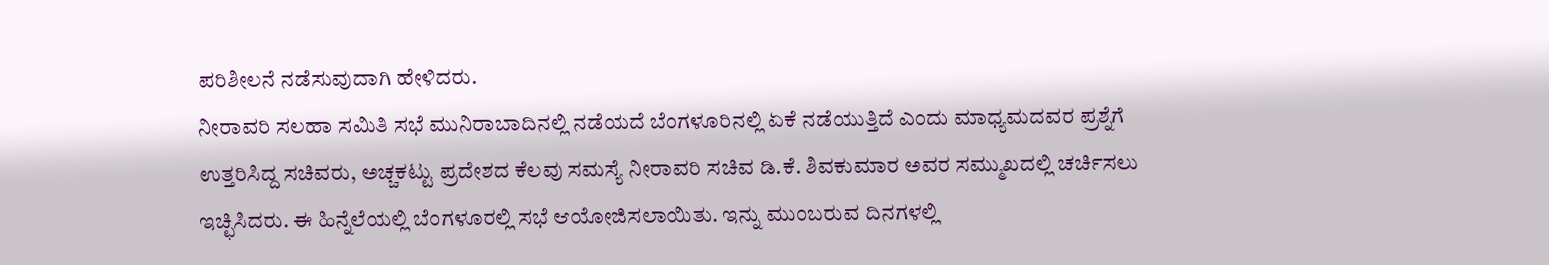ಪರಿಶೀಲನೆ ನಡೆಸುವುದಾಗಿ ಹೇಳಿದರು.
ನೀರಾವರಿ ಸಲಹಾ ಸಮಿತಿ ಸಭೆ ಮುನಿರಾಬಾದಿನಲ್ಲಿ ನಡೆಯದೆ ಬೆಂಗಳೂರಿನಲ್ಲಿ ಏಕೆ ನಡೆಯುತ್ತಿದೆ ಎಂದು ಮಾಧ್ಯಮದವರ ಪ್ರಶ್ನೆಗೆ ಉತ್ತರಿಸಿದ್ದ ಸಚಿವರು, ಅಚ್ಚಕಟ್ಟು ಪ್ರದೇಶದ ಕೆಲವು ಸಮಸ್ಯೆ ನೀರಾವರಿ ಸಚಿವ ಡಿ.ಕೆ. ಶಿವಕುಮಾರ ಅವರ ಸಮ್ಮುಖದಲ್ಲಿ ಚರ್ಚಿಸಲು ಇಚ್ಛಿಸಿದರು. ಈ ಹಿನ್ನೆಲೆಯಲ್ಲಿ ಬೆಂಗಳೂರಲ್ಲಿ ಸಭೆ ಆಯೋಜಿಸಲಾಯಿತು. ಇನ್ನು ಮುಂಬರುವ ದಿನಗಳಲ್ಲಿ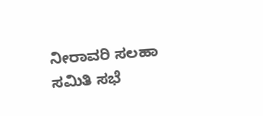ನೀರಾವರಿ ಸಲಹಾ ಸಮಿತಿ ಸಭೆ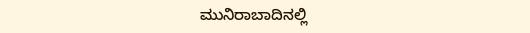ಮುನಿರಾಬಾದಿನಲ್ಲಿ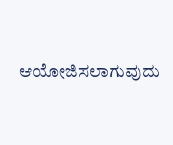ಆಯೋಜಿಸಲಾಗುವುದು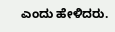ಎಂದು ಹೇಳಿದರು.